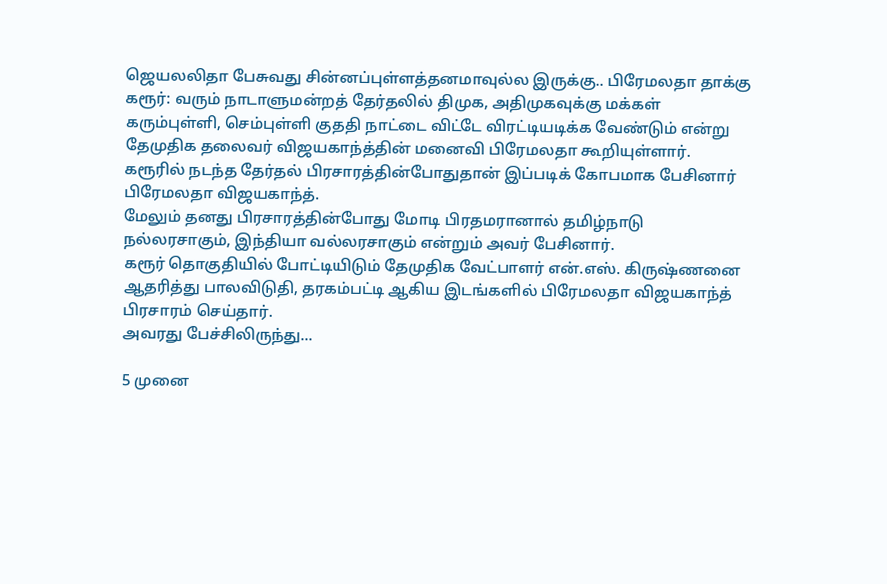ஜெயலலிதா பேசுவது சின்னப்புள்ளத்தனமாவுல்ல இருக்கு.. பிரேமலதா தாக்கு
கரூர்: வரும் நாடாளுமன்றத் தேர்தலில் திமுக, அதிமுகவுக்கு மக்கள் கரும்புள்ளி, செம்புள்ளி குததி நாட்டை விட்டே விரட்டியடிக்க வேண்டும் என்று தேமுதிக தலைவர் விஜயகாந்த்தின் மனைவி பிரேமலதா கூறியுள்ளார்.
கரூரில் நடந்த தேர்தல் பிரசாரத்தின்போதுதான் இப்படிக் கோபமாக பேசினார் பிரேமலதா விஜயகாந்த்.
மேலும் தனது பிரசாரத்தின்போது மோடி பிரதமரானால் தமிழ்நாடு நல்லரசாகும், இந்தியா வல்லரசாகும் என்றும் அவர் பேசினார்.
கரூர் தொகுதியில் போட்டியிடும் தேமுதிக வேட்பாளர் என்.எஸ். கிருஷ்ணனை ஆதரித்து பாலவிடுதி, தரகம்பட்டி ஆகிய இடங்களில் பிரேமலதா விஜயகாந்த் பிரசாரம் செய்தார்.
அவரது பேச்சிலிருந்து...

5 முனை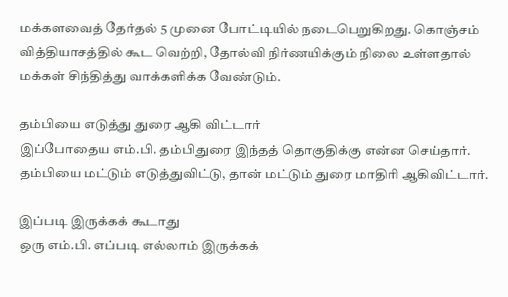மக்களவைத் தேர்தல் 5 முனை போட்டியில் நடைபெறுகிறது. கொஞ்சம் வித்தியாசத்தில் கூட வெற்றி, தோல்வி நிர்ணயிக்கும் நிலை உள்ளதால் மக்கள் சிந்தித்து வாக்களிக்க வேண்டும்.

தம்பியை எடுத்து துரை ஆகி விட்டார்
இப்போதைய எம்.பி. தம்பிதுரை இந்தத் தொகுதிக்கு என்ன செய்தார். தம்பியை மட்டும் எடுத்துவிட்டு, தான் மட்டும் துரை மாதிரி ஆகிவிட்டார்.

இப்படி இருக்கக் கூடாது
ஒரு எம்.பி. எப்படி எல்லாம் இருக்கக்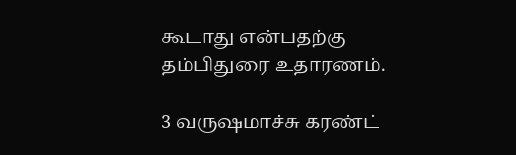கூடாது என்பதற்கு தம்பிதுரை உதாரணம்.

3 வருஷமாச்சு கரண்ட்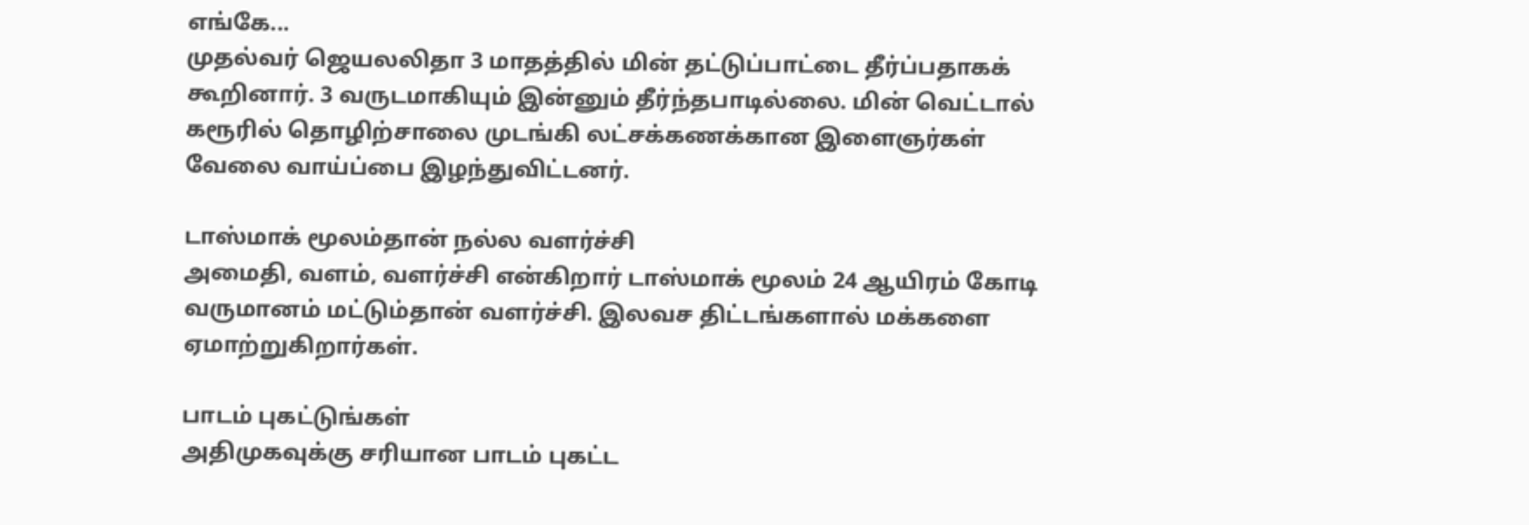எங்கே...
முதல்வர் ஜெயலலிதா 3 மாதத்தில் மின் தட்டுப்பாட்டை தீர்ப்பதாகக் கூறினார். 3 வருடமாகியும் இன்னும் தீர்ந்தபாடில்லை. மின் வெட்டால் கரூரில் தொழிற்சாலை முடங்கி லட்சக்கணக்கான இளைஞர்கள் வேலை வாய்ப்பை இழந்துவிட்டனர்.

டாஸ்மாக் மூலம்தான் நல்ல வளர்ச்சி
அமைதி, வளம், வளர்ச்சி என்கிறார் டாஸ்மாக் மூலம் 24 ஆயிரம் கோடி வருமானம் மட்டும்தான் வளர்ச்சி. இலவச திட்டங்களால் மக்களை ஏமாற்றுகிறார்கள்.

பாடம் புகட்டுங்கள்
அதிமுகவுக்கு சரியான பாடம் புகட்ட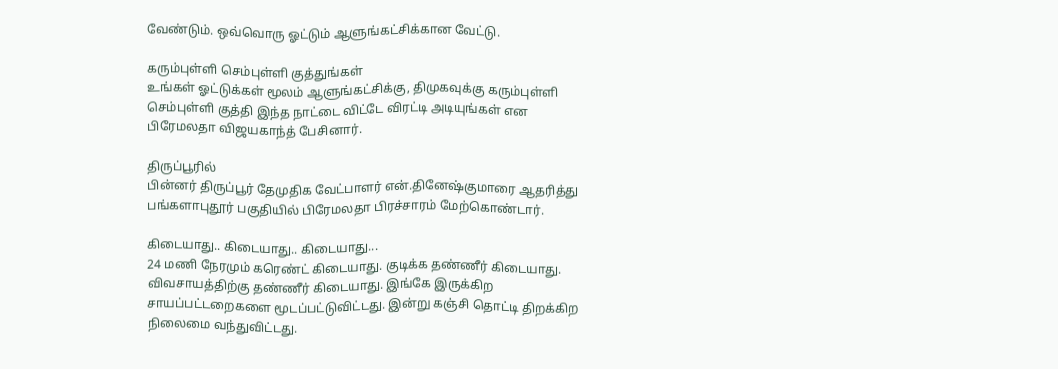வேண்டும். ஒவ்வொரு ஓட்டும் ஆளுங்கட்சிக்கான வேட்டு.

கரும்புள்ளி செம்புள்ளி குத்துங்கள்
உங்கள் ஓட்டுக்கள் மூலம் ஆளுங்கட்சிக்கு, திமுகவுக்கு கரும்புள்ளி செம்புள்ளி குத்தி இந்த நாட்டை விட்டே விரட்டி அடியுங்கள் என பிரேமலதா விஜயகாந்த் பேசினார்.

திருப்பூரில்
பின்னர் திருப்பூர் தேமுதிக வேட்பாளர் என்.தினேஷ்குமாரை ஆதரித்து பங்களாபுதூர் பகுதியில் பிரேமலதா பிரச்சாரம் மேற்கொண்டார்.

கிடையாது.. கிடையாது.. கிடையாது...
24 மணி நேரமும் கரெண்ட் கிடையாது. குடிக்க தண்ணீர் கிடையாது. விவசாயத்திற்கு தண்ணீர் கிடையாது. இங்கே இருக்கிற சாயப்பட்டறைகளை மூடப்பட்டுவிட்டது. இன்று கஞ்சி தொட்டி திறக்கிற நிலைமை வந்துவிட்டது.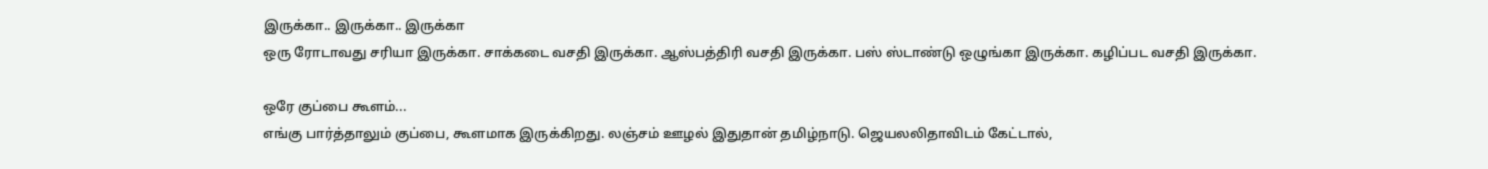இருக்கா.. இருக்கா.. இருக்கா
ஒரு ரோடாவது சரியா இருக்கா. சாக்கடை வசதி இருக்கா. ஆஸ்பத்திரி வசதி இருக்கா. பஸ் ஸ்டாண்டு ஒழுங்கா இருக்கா. கழிப்பட வசதி இருக்கா.

ஒரே குப்பை கூளம்...
எங்கு பார்த்தாலும் குப்பை, கூளமாக இருக்கிறது. லஞ்சம் ஊழல் இதுதான் தமிழ்நாடு. ஜெயலலிதாவிடம் கேட்டால்,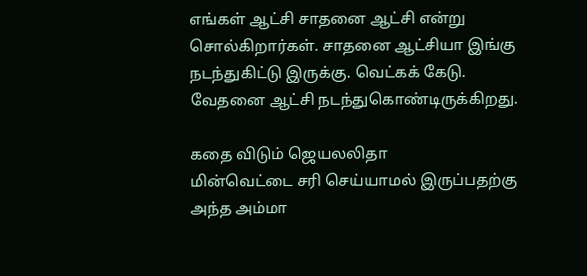எங்கள் ஆட்சி சாதனை ஆட்சி என்று சொல்கிறார்கள். சாதனை ஆட்சியா இங்கு நடந்துகிட்டு இருக்கு. வெட்கக் கேடு. வேதனை ஆட்சி நடந்துகொண்டிருக்கிறது.

கதை விடும் ஜெயலலிதா
மின்வெட்டை சரி செய்யாமல் இருப்பதற்கு அந்த அம்மா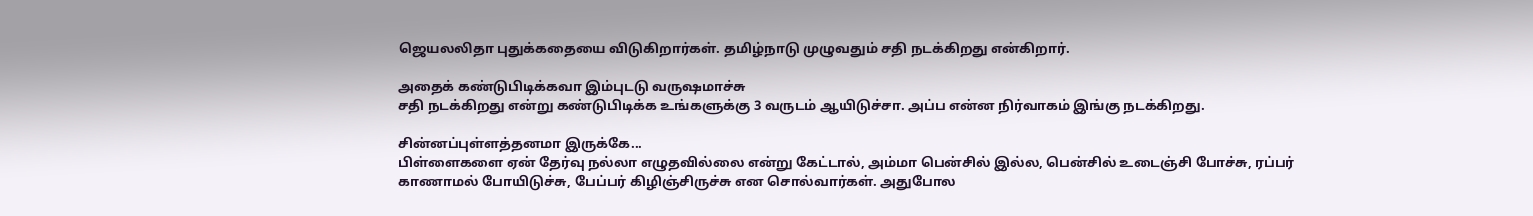ஜெயலலிதா புதுக்கதையை விடுகிறார்கள். தமிழ்நாடு முழுவதும் சதி நடக்கிறது என்கிறார்.

அதைக் கண்டுபிடிக்கவா இம்புடடு வருஷமாச்சு
சதி நடக்கிறது என்று கண்டுபிடிக்க உங்களுக்கு 3 வருடம் ஆயிடுச்சா. அப்ப என்ன நிர்வாகம் இங்கு நடக்கிறது.

சின்னப்புள்ளத்தனமா இருக்கே...
பிள்ளைகளை ஏன் தேர்வு நல்லா எழுதவில்லை என்று கேட்டால், அம்மா பென்சில் இல்ல, பென்சில் உடைஞ்சி போச்சு, ரப்பர் காணாமல் போயிடுச்சு, பேப்பர் கிழிஞ்சிருச்சு என சொல்வார்கள். அதுபோல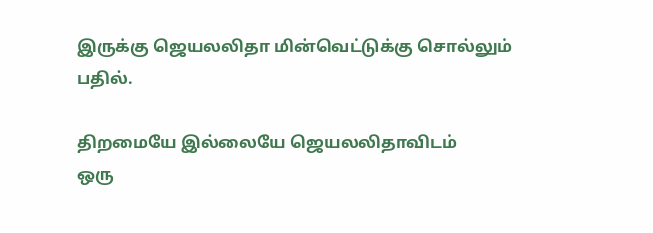இருக்கு ஜெயலலிதா மின்வெட்டுக்கு சொல்லும் பதில்.

திறமையே இல்லையே ஜெயலலிதாவிடம்
ஒரு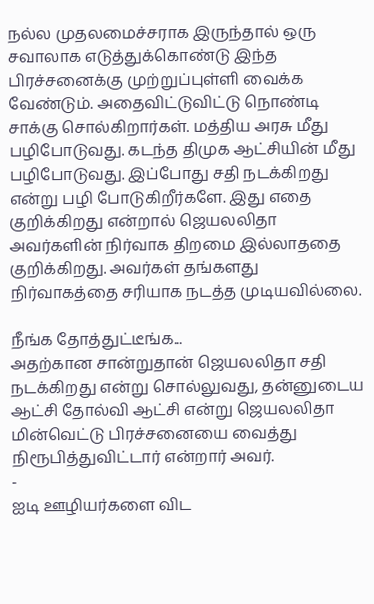நல்ல முதலமைச்சராக இருந்தால் ஒரு சவாலாக எடுத்துக்கொண்டு இந்த பிரச்சனைக்கு முற்றுப்புள்ளி வைக்க வேண்டும். அதைவிட்டுவிட்டு நொண்டி சாக்கு சொல்கிறார்கள். மத்திய அரசு மீது பழிபோடுவது. கடந்த திமுக ஆட்சியின் மீது பழிபோடுவது. இப்போது சதி நடக்கிறது என்று பழி போடுகிறீர்களே. இது எதை குறிக்கிறது என்றால் ஜெயலலிதா அவர்களின் நிர்வாக திறமை இல்லாததை குறிக்கிறது. அவர்கள் தங்களது நிர்வாகத்தை சரியாக நடத்த முடியவில்லை.

நீங்க தோத்துட்டீங்க...
அதற்கான சான்றுதான் ஜெயலலிதா சதி நடக்கிறது என்று சொல்லுவது, தன்னுடைய ஆட்சி தோல்வி ஆட்சி என்று ஜெயலலிதா மின்வெட்டு பிரச்சனையை வைத்து நிரூபித்துவிட்டார் என்றார் அவர்.
-
ஐடி ஊழியர்களை விட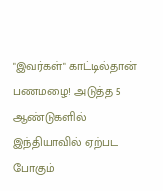"இவர்கள்" காட்டில்தான் பணமழை! அடுத்த 5 ஆண்டுகளில் இந்தியாவில் ஏற்பட போகும்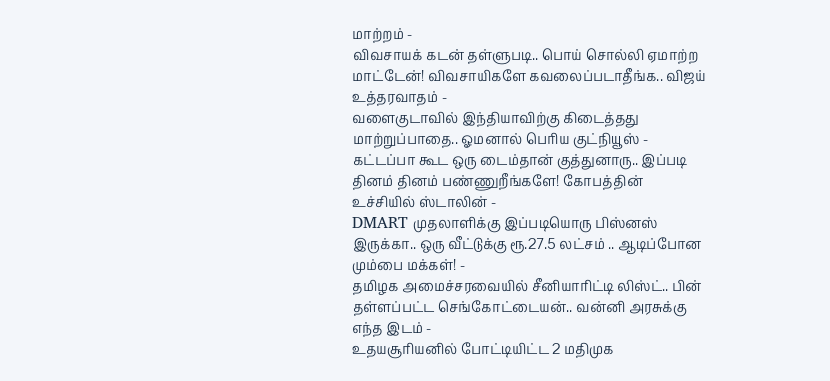மாற்றம் -
விவசாயக் கடன் தள்ளுபடி.. பொய் சொல்லி ஏமாற்ற மாட்டேன்! விவசாயிகளே கவலைப்படாதீங்க.. விஜய் உத்தரவாதம் -
வளைகுடாவில் இந்தியாவிற்கு கிடைத்தது மாற்றுப்பாதை.. ஓமனால் பெரிய குட்நியூஸ் -
கட்டப்பா கூட ஒரு டைம்தான் குத்துனாரு.. இப்படி தினம் தினம் பண்ணுறீங்களே! கோபத்தின் உச்சியில் ஸ்டாலின் -
DMART முதலாளிக்கு இப்படியொரு பிஸ்னஸ் இருக்கா.. ஒரு வீட்டுக்கு ரூ.27.5 லட்சம் .. ஆடிப்போன மும்பை மக்கள்! -
தமிழக அமைச்சரவையில் சீனியாரிட்டி லிஸ்ட்.. பின் தள்ளப்பட்ட செங்கோட்டையன்.. வன்னி அரசுக்கு எந்த இடம் -
உதயசூரியனில் போட்டியிட்ட 2 மதிமுக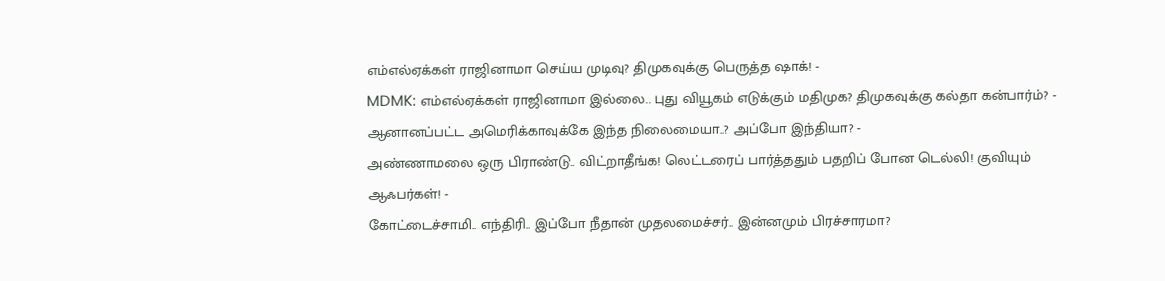எம்எல்ஏக்கள் ராஜினாமா செய்ய முடிவு? திமுகவுக்கு பெருத்த ஷாக்! -
MDMK: எம்எல்ஏக்கள் ராஜினாமா இல்லை.. புது வியூகம் எடுக்கும் மதிமுக? திமுகவுக்கு கல்தா கன்பார்ம்? -
ஆனானப்பட்ட அமெரிக்காவுக்கே இந்த நிலைமையா..? அப்போ இந்தியா? -
அண்ணாமலை ஒரு பிராண்டு.. விட்றாதீங்க! லெட்டரைப் பார்த்ததும் பதறிப் போன டெல்லி! குவியும் ஆஃபர்கள்! -
கோட்டைச்சாமி.. எந்திரி.. இப்போ நீதான் முதலமைச்சர்.. இன்னமும் பிரச்சாரமா?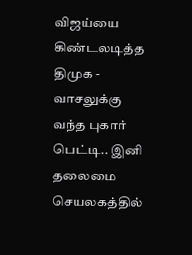விஜய்யை கிண்டலடித்த திமுக -
வாசலுக்கு வந்த புகார் பெட்டி.. இனி தலைமை செயலகத்தில்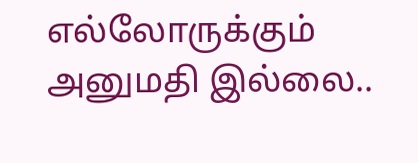எல்லோருக்கும் அனுமதி இல்லை..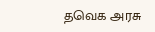தவெக அரசு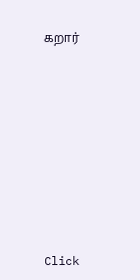கறார்












Click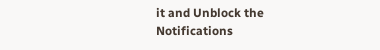it and Unblock the Notifications